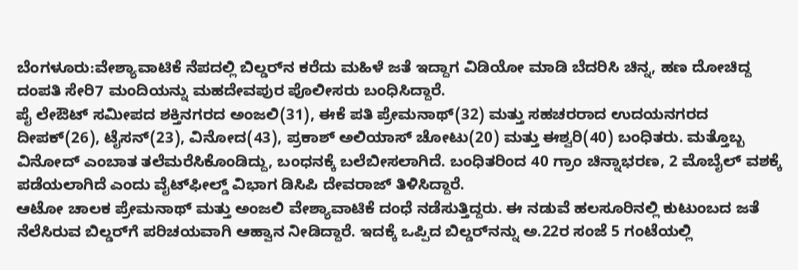ಬೆಂಗಳೂರು:ವೇಶ್ಯಾವಾಟಿಕೆ ನೆಪದಲ್ಲಿ ಬಿಲ್ಡರ್‌ನ ಕರೆದು ಮಹಿಳೆ ಜತೆ ಇದ್ದಾಗ ವಿಡಿಯೋ ಮಾಡಿ ಬೆದರಿಸಿ ಚಿನ್ನ, ಹಣ ದೋಚಿದ್ದ ದಂಪತಿ ಸೇರಿ7 ಮಂದಿಯನ್ನು ಮಹದೇವಪುರ ಪೊಲೀಸರು ಬಂಧಿಸಿದ್ದಾರೆ.
ಪೈ ಲೇಔಟ್ ಸಮೀಪದ ಶಕ್ತಿನಗರದ ಅಂಜಲಿ(31), ಈಕೆ ಪತಿ ಪ್ರೇಮನಾಥ್(32) ಮತ್ತು ಸಹಚರರಾದ ಉದಯನಗರದ ದೀಪಕ್(26), ಟೈಸನ್(23), ವಿನೋದ(43), ಪ್ರಕಾಶ್ ಅಲಿಯಾಸ್ ಚೋಟು(20) ಮತ್ತು ಈಶ್ವರಿ(40) ಬಂಧಿತರು. ಮತ್ತೊಬ್ಬ ವಿನೋದ್ ಎಂಬಾತ ತಲೆಮರೆಸಿಕೊಂಡಿದ್ದು, ಬಂಧನಕ್ಕೆ ಬಲೆಬೀಸಲಾಗಿದೆ. ಬಂಧಿತರಿಂದ 40 ಗ್ರಾಂ ಚಿನ್ನಾಭರಣ, 2 ಮೊಬೈಲ್ ವಶಕ್ಕೆ ಪಡೆಯಲಾಗಿದೆ ಎಂದು ವೈಟ್‌ಫೀಲ್ಡ್ ವಿಭಾಗ ಡಿಸಿಪಿ ದೇವರಾಜ್ ತಿಳಿಸಿದ್ದಾರೆ.
ಆಟೋ ಚಾಲಕ ಪ್ರೇಮನಾಥ್ ಮತ್ತು ಅಂಜಲಿ ವೇಶ್ಯಾವಾಟಿಕೆ ದಂಧೆ ನಡೆಸುತ್ತಿದ್ದರು. ಈ ನಡುವೆ ಹಲಸೂರಿನಲ್ಲಿ ಕುಟುಂಬದ ಜತೆ ನೆಲೆಸಿರುವ ಬಿಲ್ಡರ್‌ಗೆ ಪರಿಚಯವಾಗಿ ಆಹ್ವಾನ ನೀಡಿದ್ದಾರೆ. ಇದಕ್ಕೆ ಒಪ್ಪಿದ ಬಿಲ್ಡರ್‌ನನ್ನು ಅ.22ರ ಸಂಜೆ 5 ಗಂಟೆಯಲ್ಲಿ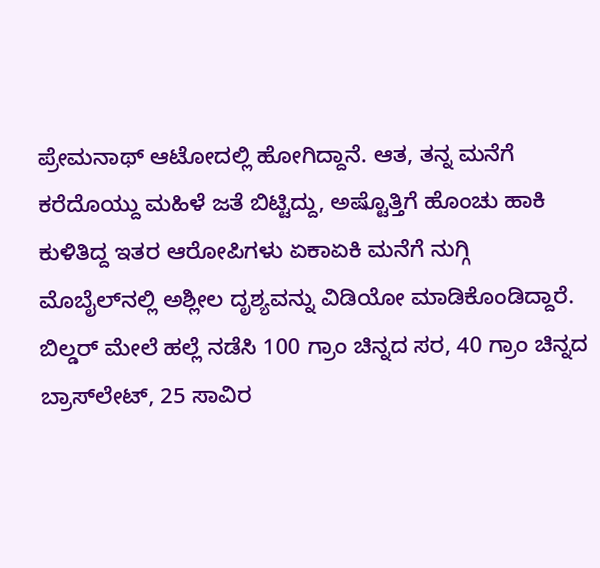ಪ್ರೇಮನಾಥ್ ಆಟೋದಲ್ಲಿ ಹೋಗಿದ್ದಾನೆ. ಆತ, ತನ್ನ ಮನೆಗೆ ಕರೆದೊಯ್ದು ಮಹಿಳೆ ಜತೆ ಬಿಟ್ಟಿದ್ದು, ಅಷ್ಟೊತ್ತಿಗೆ ಹೊಂಚು ಹಾಕಿ ಕುಳಿತಿದ್ದ ಇತರ ಆರೋಪಿಗಳು ಏಕಾಏಕಿ ಮನೆಗೆ ನುಗ್ಗಿ ಮೊಬೈಲ್‌ನಲ್ಲಿ ಅಶ್ಲೀಲ ದೃಶ್ಯವನ್ನು ವಿಡಿಯೋ ಮಾಡಿಕೊಂಡಿದ್ದಾರೆ. ಬಿಲ್ಡರ್ ಮೇಲೆ ಹಲ್ಲೆ ನಡೆಸಿ 100 ಗ್ರಾಂ ಚಿನ್ನದ ಸರ, 40 ಗ್ರಾಂ ಚಿನ್ನದ ಬ್ರಾಸ್‌ಲೇಟ್, 25 ಸಾವಿರ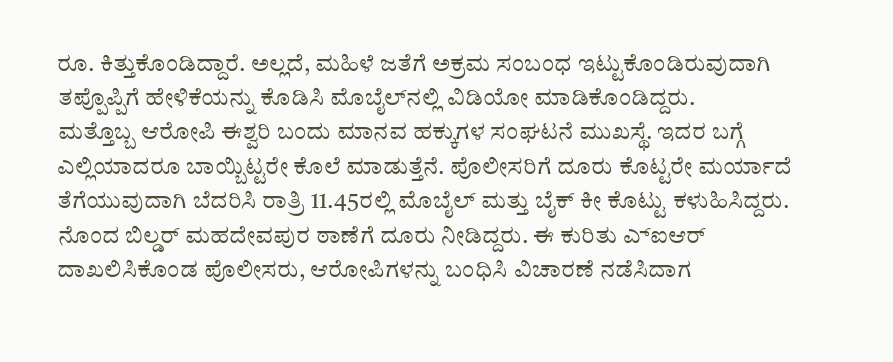ರೂ. ಕಿತ್ತುಕೊಂಡಿದ್ದಾರೆ. ಅಲ್ಲದೆ, ಮಹಿಳೆ ಜತೆಗೆ ಅಕ್ರಮ ಸಂಬಂಧ ಇಟ್ಟುಕೊಂಡಿರುವುದಾಗಿ ತಪ್ಪೊಪ್ಪಿಗೆ ಹೇಳಿಕೆಯನ್ನು ಕೊಡಿಸಿ ಮೊಬೈಲ್‌ನಲ್ಲಿ ವಿಡಿಯೋ ಮಾಡಿಕೊಂಡಿದ್ದರು.
ಮತ್ತೊಬ್ಬ ಆರೋಪಿ ಈಶ್ವರಿ ಬಂದು ಮಾನವ ಹಕ್ಕುಗಳ ಸಂಘಟನೆ ಮುಖಸ್ಥೆ. ಇದರ ಬಗ್ಗೆ ಎಲ್ಲಿಯಾದರೂ ಬಾಯ್ಬಿಟ್ಟರೇ ಕೊಲೆ ಮಾಡುತ್ತೆನೆ. ಪೊಲೀಸರಿಗೆ ದೂರು ಕೊಟ್ಟರೇ ಮರ್ಯಾದೆ ತೆಗೆಯುವುದಾಗಿ ಬೆದರಿಸಿ ರಾತ್ರಿ 11.45ರಲ್ಲಿ ಮೊಬೈಲ್ ಮತ್ತು ಬೈಕ್ ಕೀ ಕೊಟ್ಟು ಕಳುಹಿಸಿದ್ದರು. ನೊಂದ ಬಿಲ್ಡರ್ ಮಹದೇವಪುರ ಠಾಣೆಗೆ ದೂರು ನೀಡಿದ್ದರು. ಈ ಕುರಿತು ಎ್ಐಆರ್ ದಾಖಲಿಸಿಕೊಂಡ ಪೊಲೀಸರು, ಆರೋಪಿಗಳನ್ನು ಬಂಧಿಸಿ ವಿಚಾರಣೆ ನಡೆಸಿದಾಗ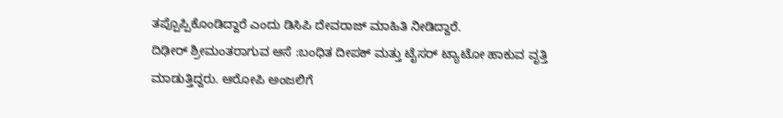ತಪ್ಪೊಪ್ಪಿಕೊಂಡಿದ್ದಾರೆ ಎಂದು ಡಿಸಿಪಿ ದೇವರಾಜ್ ಮಾಹಿತಿ ನೀಡಿದ್ದಾರೆ.
ದಿಢೀರ್ ಶ್ರೀಮಂತರಾಗುವ ಆಸೆ :ಬಂಧಿತ ದೀಪಕ್ ಮತ್ತು ಟೈಸರ್ ಟ್ಯಾಟೋ ಹಾಕುವ ವೃತ್ತಿ ಮಾಡುತ್ತಿದ್ದರು. ಆರೋಪಿ ಅಂಜಲಿಗೆ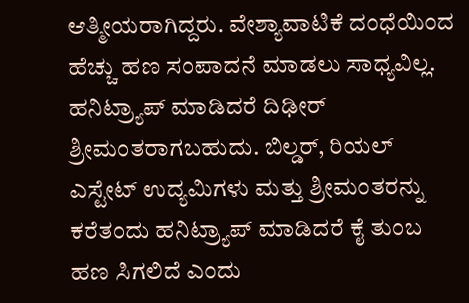ಆತ್ಮೀಯರಾಗಿದ್ದರು. ವೇಶ್ಯಾವಾಟಿಕೆ ದಂಧೆಯಿಂದ ಹೆಚ್ಚು ಹಣ ಸಂಪಾದನೆ ಮಾಡಲು ಸಾಧ್ಯವಿಲ್ಲ. ಹನಿಟ್ರ್ಯಾಪ್ ಮಾಡಿದರೆ ದಿಢೀರ್ ಶ್ರೀಮಂತರಾಗಬಹುದು. ಬಿಲ್ಡರ್, ರಿಯಲ್ ಎಸ್ಟೇಟ್ ಉದ್ಯಮಿಗಳು ಮತ್ತು ಶ್ರೀಮಂತರನ್ನು ಕರೆತಂದು ಹನಿಟ್ರ್ಯಾಪ್ ಮಾಡಿದರೆ ಕೈ ತುಂಬ ಹಣ ಸಿಗಲಿದೆ ಎಂದು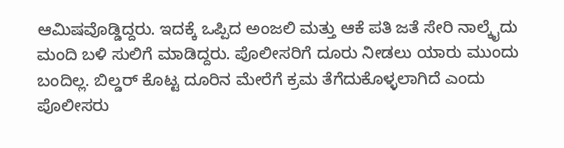ಆಮಿಷವೊಡ್ಡಿದ್ದರು. ಇದಕ್ಕೆ ಒಪ್ಪಿದ ಅಂಜಲಿ ಮತ್ತು ಆಕೆ ಪತಿ ಜತೆ ಸೇರಿ ನಾಲ್ಕೈದು ಮಂದಿ ಬಳಿ ಸುಲಿಗೆ ಮಾಡಿದ್ದರು. ಪೊಲೀಸರಿಗೆ ದೂರು ನೀಡಲು ಯಾರು ಮುಂದು ಬಂದಿಲ್ಲ. ಬಿಲ್ಡರ್ ಕೊಟ್ಟ ದೂರಿನ ಮೇರೆಗೆ ಕ್ರಮ ತೆಗೆದುಕೊಳ್ಳಲಾಗಿದೆ ಎಂದು ಪೊಲೀಸರು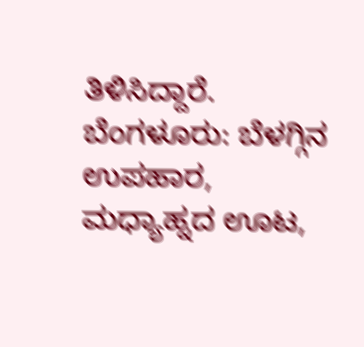ತಿಳಿಸಿದ್ದಾರೆ.
ಬೆಂಗಳೂರು: ಬೆಳಗ್ಗಿನ ಉಪಹಾರ, ಮಧ್ಯಾಹ್ನದ ಊಟ,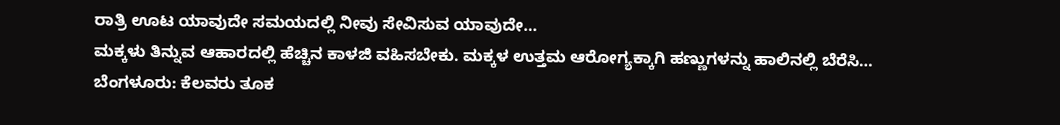ರಾತ್ರಿ ಊಟ ಯಾವುದೇ ಸಮಯದಲ್ಲಿ ನೀವು ಸೇವಿಸುವ ಯಾವುದೇ…
ಮಕ್ಕಳು ತಿನ್ನುವ ಆಹಾರದಲ್ಲಿ ಹೆಚ್ಚಿನ ಕಾಳಜಿ ವಹಿಸಬೇಕು. ಮಕ್ಕಳ ಉತ್ತಮ ಆರೋಗ್ಯಕ್ಕಾಗಿ ಹಣ್ಣುಗಳನ್ನು ಹಾಲಿನಲ್ಲಿ ಬೆರೆಸಿ…
ಬೆಂಗಳೂರು: ಕೆಲವರು ತೂಕ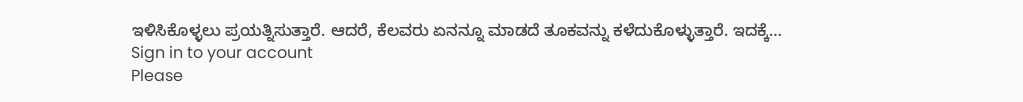ಇಳಿಸಿಕೊಳ್ಳಲು ಪ್ರಯತ್ನಿಸುತ್ತಾರೆ. ಆದರೆ, ಕೆಲವರು ಏನನ್ನೂ ಮಾಡದೆ ತೂಕವನ್ನು ಕಳೆದುಕೊಳ್ಳುತ್ತಾರೆ. ಇದಕ್ಕೆ…
Sign in to your account
Please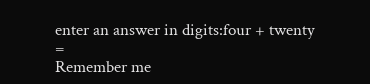enter an answer in digits:four + twenty =
Remember me